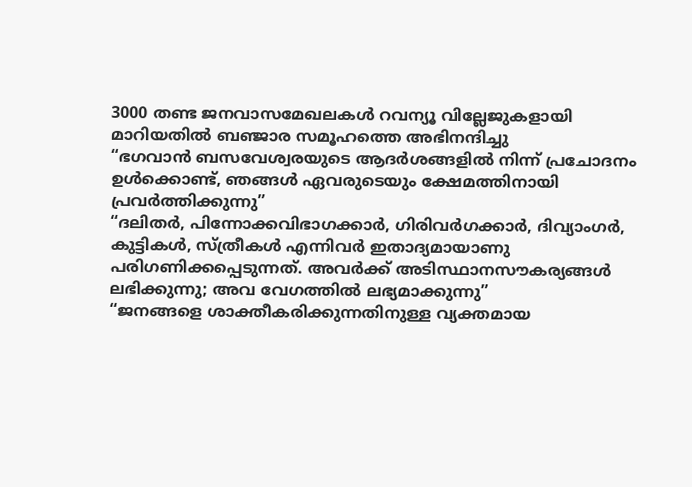3000 തണ്ട ജനവാസമേഖലകൾ റവന്യൂ വില്ലേജുകളായി മാറിയതിൽ ബഞ്ജാര സമൂഹത്തെ അഭിനന്ദിച്ചു
“ഭഗവാൻ ബസവേശ്വരയുടെ ആദർശങ്ങളിൽ നിന്ന് പ്രചോദനം ഉൾക്കൊണ്ട്, ഞങ്ങൾ ഏവരുടെയും ക്ഷേമത്തിനായി പ്രവർത്തിക്കുന്നു”
“ദലിതർ, പിന്നോക്കവിഭാഗക്കാർ, ഗിരിവർഗക്കാർ, ദിവ്യാംഗർ, കുട്ടികൾ, സ്ത്രീകൾ എന്നിവർ ഇതാദ്യമായാണു പരിഗണിക്കപ്പെടുന്നത്. അവർക്ക് അടിസ്ഥാനസൗകര്യങ്ങൾ ലഭിക്കുന്നു; അവ വേഗത്തിൽ ലഭ്യമാക്കുന്നു”
“ജനങ്ങളെ ശാക്തീകരിക്കുന്നതിനുള്ള വ്യക്തമായ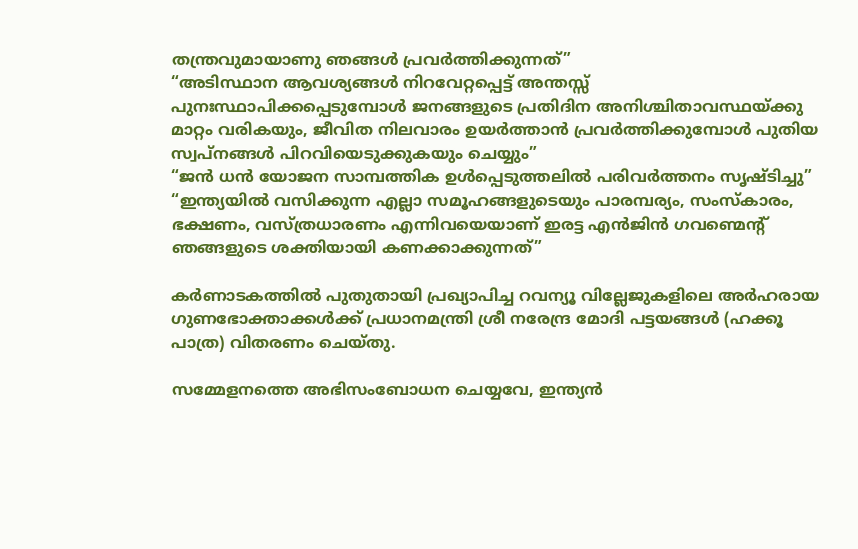തന്ത്രവുമായാണു ഞങ്ങൾ പ്രവർത്തിക്കുന്നത്”
“അടിസ്ഥാന ആവശ്യങ്ങൾ നിറവേറ്റപ്പെട്ട് അന്തസ്സ് പുനഃസ്ഥാപിക്കപ്പെടുമ്പോൾ ജനങ്ങളുടെ പ്രതിദിന അനിശ്ചിതാവസ്ഥയ്ക്കു മാറ്റം വരികയും, ജീവിത നിലവാരം ഉയർത്താൻ പ്രവർത്തിക്കുമ്പോൾ പുതിയ സ്വപ്നങ്ങൾ പിറവിയെടുക്കുകയും ചെയ്യും”
“ജൻ ധൻ യോജന സാമ്പത്തിക ഉൾപ്പെടുത്തലിൽ പരിവർത്തനം സൃഷ്ടിച്ചു”
“ഇന്ത്യയിൽ വസിക്കുന്ന എല്ലാ സമൂഹങ്ങളുടെയും പാരമ്പര്യം, സംസ്കാരം, ഭക്ഷണം, വസ്ത്രധാരണം എന്നിവയെയാണ് ഇരട്ട എൻജിൻ ഗവണ്മെന്റ് ഞങ്ങളുടെ ശക്തിയായി കണക്കാക്കുന്നത്”

കർണാടകത്തിൽ പുതുതായി പ്രഖ്യാപിച്ച റവന്യൂ വില്ലേജുകളിലെ അർഹരായ ഗുണഭോക്താക്കൾക്ക് പ്രധാനമന്ത്രി ശ്രീ നരേന്ദ്ര മോദി പട്ടയങ്ങൾ (ഹക്കൂ പാത്ര) വിതരണം ചെയ്തു.

സമ്മേളനത്തെ അഭിസംബോധന ചെയ്യവേ, ഇന്ത്യൻ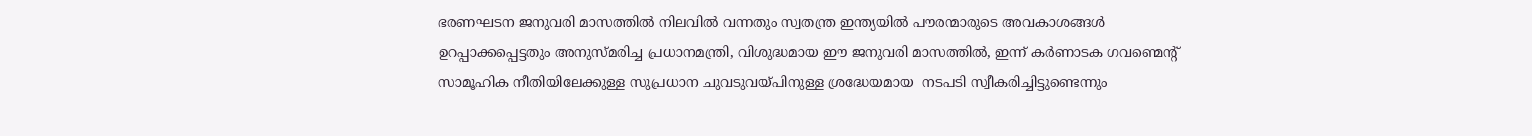ഭരണഘടന ജനുവരി മാസത്തിൽ നിലവിൽ വന്നതും സ്വതന്ത്ര ഇന്ത്യയിൽ പൗരന്മാരുടെ അവകാശങ്ങൾ ഉറപ്പാക്കപ്പെട്ടതും അനുസ്മരിച്ച പ്രധാനമന്ത്രി, വിശുദ്ധമായ ഈ ജനുവരി മാസത്തിൽ, ഇന്ന് കർണാടക ഗവണ്മെന്റ് സാമൂഹിക നീതിയിലേക്കുള്ള സുപ്രധാന ചുവടുവയ്പിനുള്ള ശ്രദ്ധേയമായ  നടപടി സ്വീകരിച്ചിട്ടുണ്ടെന്നും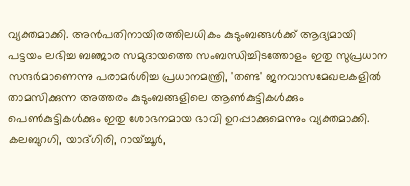വ്യക്തമാക്കി. അൻപതിനായിരത്തിലധികം കുടുംബങ്ങൾക്ക് ആദ്യമായി പട്ടയം ലഭിച്ച ബഞ്ജാര സമുദായത്തെ സംബന്ധിച്ചിടത്തോളം ഇതു സുപ്രധാന സന്ദർമാണെന്നു പരാമർശിച്ച പ്രധാനമന്ത്രി, 'തണ്ട' ജനവാസമേഖലകളിൽ താമസിക്കുന്ന അത്തരം കുടുംബങ്ങളിലെ ആൺകുട്ടികൾക്കും പെൺകുട്ട‌ികൾക്കും ഇതു ശോഭനമായ ഭാവി ഉറപ്പാക്കുമെന്നും വ്യക്തമാക്കി. കലബുറഗി, യാദ്ഗിരി, റായ്ച്ചൂർ,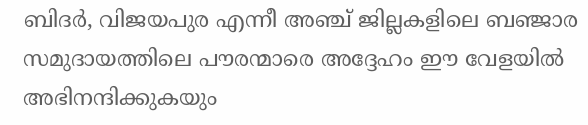ബിദർ, വിജയപുര എന്നീ അഞ്ച് ജില്ലകളിലെ ബഞ്ജാര സമുദായത്തിലെ പൗരന്മാരെ അദ്ദേഹം ഈ വേളയിൽ അഭിനന്ദിക്കുകയും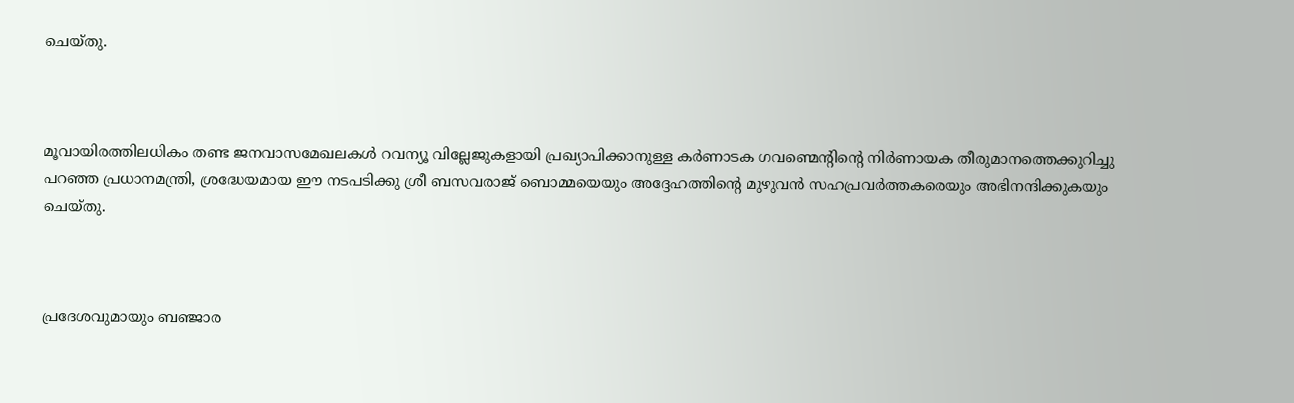ചെയ്തു.



മൂവായിരത്തിലധികം തണ്ട ജനവാസമേഖലകൾ റവന്യൂ വില്ലേജുകളായി പ്രഖ്യാപിക്കാനുള്ള കർണാടക ഗവണ്മെന്റിന്റെ നിർണായക തീരുമാനത്തെക്കുറിച്ചു പറഞ്ഞ പ്രധാനമന്ത്രി, ശ്രദ്ധേയമായ ഈ നടപടിക്കു ശ്രീ ബസവരാജ് ബൊമ്മയെയും അദ്ദേഹത്തിന്റെ മുഴുവൻ സഹപ്രവർത്തകരെയും അഭിനന്ദിക്കുകയും ചെയ്തു.



പ്രദേശവുമായും ബഞ്ജാര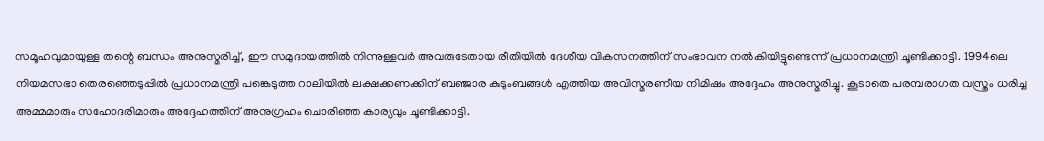സമൂഹവുമായുള്ള തന്റെ ബന്ധം അനുസ്മരിച്ച്, ഈ സമുദായത്തിൽ നിന്നുള്ളവർ അവരുടേതായ രീതിയിൽ ദേശീയ വികസനത്തിന് സംഭാവന നൽകിയിട്ടുണ്ടെന്ന് പ്രധാനമന്ത്രി ചൂണ്ടിക്കാട്ടി. 1994ലെ നിയമസഭാ തെരഞ്ഞെടുപ്പിൽ പ്രധാനമന്ത്രി പങ്കെടുത്ത റാലിയിൽ ലക്ഷക്കണക്കിന് ബഞ്ജാര കുടുംബങ്ങൾ എത്തിയ അവിസ്മരണീയ നിമിഷം അദ്ദേഹം അനുസ്മരിച്ചു. കൂടാതെ പരമ്പരാഗത വസ്ത്രം ധരിച്ച അമ്മമാരും സഹോദരിമാരും അദ്ദേഹത്തിന് അനുഗ്രഹം ചൊരിഞ്ഞ കാര്യവും ചൂണ്ടിക്കാട്ടി.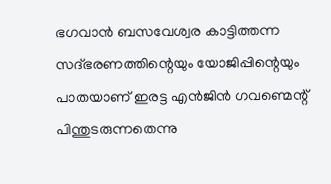ഭഗവാൻ ബസവേശ്വര കാട്ടിത്തന്ന സദ്ഭരണത്തിന്റെയും യോജിപ്പിന്റെയും പാതയാണ് ഇരട്ട എൻജിൻ ഗവണ്മെന്റ് പിന്തുടരുന്നതെന്നു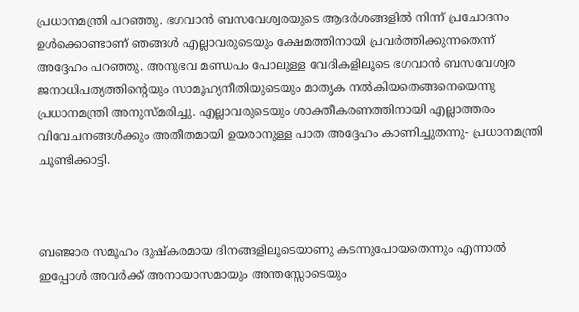പ്രധാനമന്ത്രി പറഞ്ഞു. ഭഗവാൻ ബസവേശ്വരയുടെ ആദർശങ്ങളിൽ നിന്ന് പ്രചോദനം ഉൾക്കൊണ്ടാണ് ഞങ്ങൾ എല്ലാവരുടെയും ക്ഷേമത്തിനായി പ്രവർത്തിക്കുന്നതെന്ന് അദ്ദേഹം പറഞ്ഞു. അനുഭവ മണ്ഡപം പോലുള്ള വേദികളിലൂടെ ഭഗവാൻ ബസവേശ്വര ജനാധിപത്യത്തിന്റെയും സാമൂഹ്യനീതിയുടെയും മാതൃക നൽകിയതെങ്ങനെയെന്നു പ്രധാനമന്ത്രി അനുസ്മരിച്ചു. എല്ലാവരുടെയും ശാക്തീകരണത്തിനായി എല്ലാത്തരം വിവേചനങ്ങൾക്കും അതീതമായി ഉയരാനുള്ള പാത അദ്ദേഹം കാണിച്ചുതന്നു- പ്രധാനമന്ത്രി ചൂണ്ടിക്കാട്ടി.



ബഞ്ജാര സമൂഹം ദുഷ്കരമായ ദിനങ്ങളിലൂടെയാണു കടന്നുപോയതെന്നും എന്നാൽ ഇപ്പോൾ അവർക്ക് അനായാസമായും അന്തസ്സോടെയും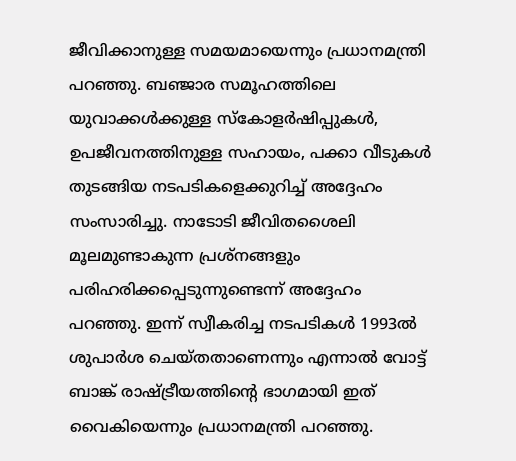ജീവിക്കാനുള്ള സമയമായെന്നും പ്രധാനമന്ത്രി പറഞ്ഞു. ബഞ്ജാര സമൂഹത്തിലെ യുവാക്കൾക്കുള്ള സ്കോളർഷിപ്പുകൾ, ഉപജീവനത്തിനുള്ള സഹായം, പക്കാ വീടുകൾ തുടങ്ങിയ നടപടികളെക്കുറിച്ച് അദ്ദേഹം സംസാരിച്ചു. നാടോടി ജീവിതശൈലി മൂലമുണ്ടാകുന്ന പ്രശ്നങ്ങളും പരിഹരിക്കപ്പെടുന്നുണ്ടെന്ന് അദ്ദേഹം പറഞ്ഞു. ഇന്ന് സ്വീകരിച്ച നടപടികൾ 1993ൽ ശുപാർശ ചെയ്തതാണെന്നും എന്നാൽ വോട്ട് ബാങ്ക് രാഷ്ട്രീയത്തിന്റെ ഭാഗമായി ഇത് വൈകിയെന്നും പ്രധാനമന്ത്രി പറഞ്ഞു.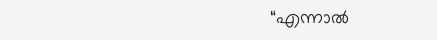“എന്നാൽ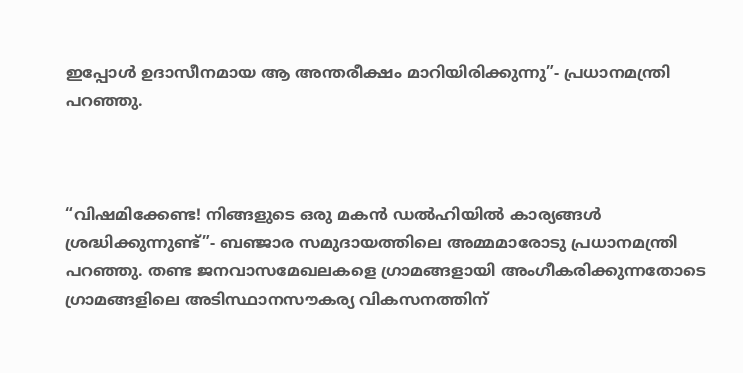ഇപ്പോൾ ഉദാസീനമായ ആ അന്തരീക്ഷം മാറിയിരിക്കുന്നു”- പ്രധാനമന്ത്രി പറഞ്ഞു.



“വിഷമിക്കേണ്ട! നിങ്ങളുടെ ഒരു മകൻ ഡൽഹിയിൽ കാര്യങ്ങൾ ശ്രദ്ധിക്കുന്നുണ്ട്”- ബഞ്ജാര സമുദായത്തിലെ അമ്മമാരോടു പ്രധാനമന്ത്രി പറഞ്ഞു. തണ്ട ജനവാസമേഖലകളെ ഗ്രാമങ്ങളായി അംഗീകരിക്കുന്നതോടെ ഗ്രാമങ്ങളിലെ അടിസ്ഥാനസൗകര്യ വികസനത്തിന്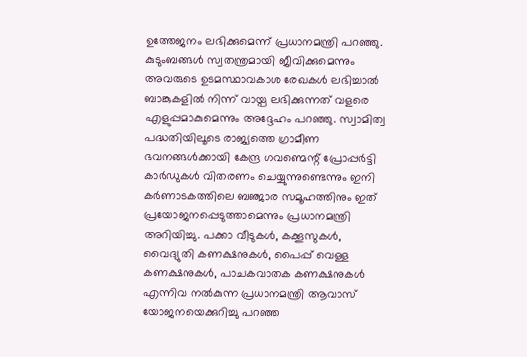ഉത്തേജനം ലഭിക്കുമെന്ന് പ്രധാനമന്ത്രി പറഞ്ഞു. കുടുംബങ്ങൾ സ്വതന്ത്രമായി ജീവിക്കുമെന്നും അവരുടെ ഉടമസ്ഥാവകാശ രേഖകൾ ലഭിച്ചാൽ ബാങ്കുകളിൽ നിന്ന് വായ്പ ലഭിക്കുന്നത് വളരെ എളുപ്പമാകുമെന്നും അദ്ദേഹം പറഞ്ഞു. സ്വാമിത്വ പദ്ധതിയിലൂടെ രാജ്യത്തെ ഗ്രാമീണ ഭവനങ്ങൾക്കായി കേന്ദ്ര ഗവണ്മെന്റ് പ്രോപ്പർട്ടി കാർഡുകൾ വിതരണം ചെയ്യുന്നുണ്ടെന്നും ഇനി കർണാടകത്തിലെ ബഞ്ജാര സമൂഹത്തിനും ഇത് പ്രയോജനപ്പെടുത്താമെന്നും പ്രധാനമന്ത്രി അറിയിച്ചു. പക്കാ വീടുകൾ, കക്കൂസുകൾ, വൈദ്യുതി കണക്ഷനുകൾ, പൈപ്പ് വെള്ള കണക്ഷനുകൾ, പാചകവാതക കണക്ഷനുകൾ എന്നിവ നൽകുന്ന പ്രധാനമന്ത്രി ആവാസ് യോജനയെക്കുറിച്ചു പറഞ്ഞ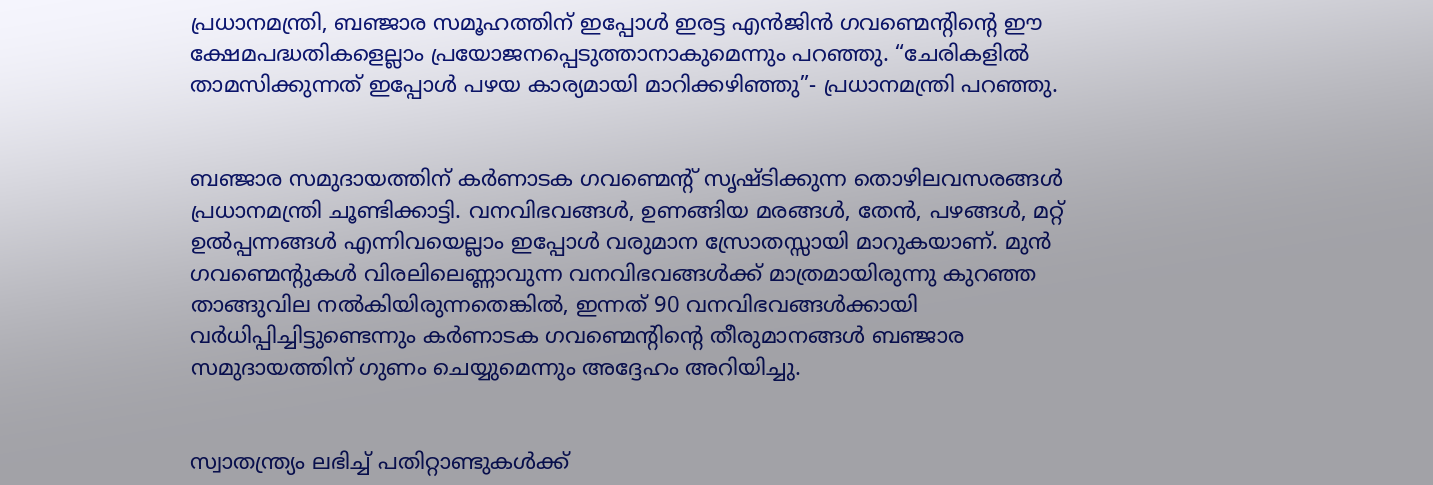പ്രധാനമന്ത്രി, ബഞ്ജാര സമൂഹത്തിന് ഇപ്പോൾ ഇരട്ട എൻജിൻ ഗവണ്മെന്റിന്റെ ഈ ക്ഷേമപദ്ധതികളെല്ലാം പ്രയോജനപ്പെടുത്താനാകുമെന്നും പറഞ്ഞു. “ചേരികളിൽ താമസിക്കുന്നത് ഇപ്പോൾ പഴയ കാര്യമായി മാറിക്കഴിഞ്ഞു”- പ്രധാനമന്ത്രി പറഞ്ഞു.


ബഞ്ജാര സമുദായത്തിന് കർണാടക ഗവണ്മെന്റ് സൃഷ്ടിക്കുന്ന തൊഴിലവസരങ്ങൾ പ്രധാനമന്ത്രി ചൂണ്ടിക്കാട്ടി. വനവിഭവങ്ങൾ, ഉണങ്ങിയ മരങ്ങൾ, തേൻ, പഴങ്ങൾ, മറ്റ് ഉൽപ്പന്നങ്ങൾ എന്നിവയെല്ലാം ഇപ്പോൾ വരുമാന സ്രോതസ്സായി മാറുകയാണ്. മുൻ ഗവണ്മെന്റുകൾ വിരലിലെണ്ണാവുന്ന വനവ‌ിഭവങ്ങൾക്ക് മാത്രമായിരുന്നു കുറഞ്ഞ താങ്ങുവില നൽകിയിരുന്നതെങ്കിൽ, ഇന്നത് 90 വനവിഭവങ്ങൾക്കായി വർധിപ്പിച്ചിട്ടുണ്ടെന്നും കർണാടക ഗവണ്മെന്റിന്റെ തീരുമാനങ്ങൾ ബഞ്ജാര സമുദായത്തിന് ഗുണം ചെയ്യുമെന്നും അദ്ദേഹം അറിയിച്ചു.


സ്വാതന്ത്ര്യം ലഭിച്ച് പതിറ്റാണ്ടുകൾക്ക്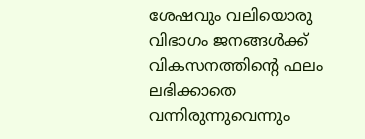ശേഷവും വലിയൊരു വിഭാഗം ജനങ്ങൾക്ക് വികസനത്തിന്റെ ഫലം ലഭിക്കാതെ വന്നിരുന്നുവെന്നും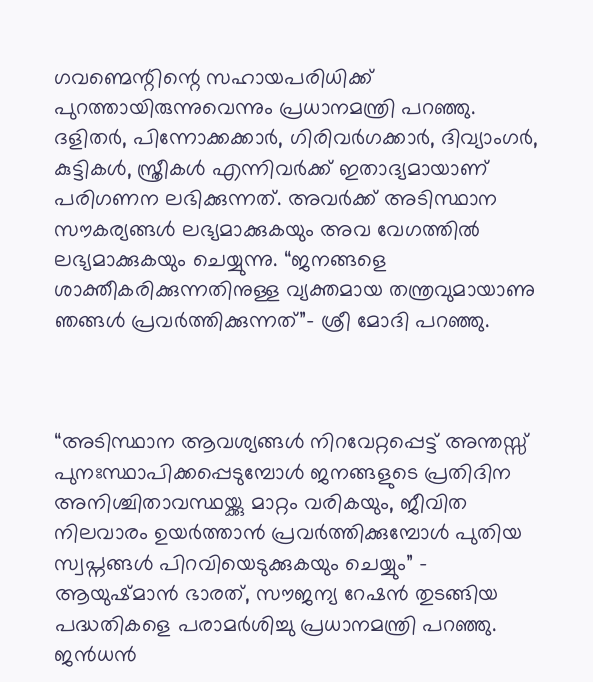ഗവണ്മെന്റിന്റെ സഹായപരിധിക്ക് പുറത്തായിരുന്നുവെന്നും പ്രധാനമന്ത്രി പറഞ്ഞു. ദളിതർ, പിന്നോക്കക്കാർ, ഗിരിവർഗക്കാർ, ദിവ്യാംഗർ, കുട്ടികൾ, സ്ത്രീകൾ എന്നിവർക്ക് ഇതാദ്യമായാണ് പരിഗണന ലഭിക്കുന്നത്. അവർക്ക് അടിസ്ഥാന സൗകര്യങ്ങൾ ലഭ്യമാക്കുകയും അവ വേഗത്തിൽ ലഭ്യമാക്കുകയും ചെയ്യുന്നു. “ജനങ്ങളെ ശാക്തീകരിക്കുന്നതിനുള്ള വ്യക്തമായ തന്ത്രവുമായാണു ഞങ്ങൾ പ്രവർത്തിക്കുന്നത്”- ശ്രീ മോദി പറഞ്ഞു.



“അടിസ്ഥാന ആവശ്യങ്ങൾ നിറവേറ്റപ്പെട്ട് അന്തസ്സ് പുനഃസ്ഥാപിക്കപ്പെടുമ്പോൾ ജനങ്ങളുടെ പ്രതിദിന അനിശ്ചിതാവസ്ഥയ്ക്കു മാറ്റം വരികയും, ജീവിത നിലവാരം ഉയർത്താൻ പ്രവർത്തിക്കുമ്പോൾ പുതിയ സ്വപ്നങ്ങൾ പിറവിയെടുക്കുകയും ചെയ്യും” - ആയുഷ്മാൻ ഭാരത്, സൗജന്യ റേഷൻ തുടങ്ങിയ പദ്ധതികളെ പരാമർശിച്ചു പ്രധാനമന്ത്രി പറഞ്ഞു. ജൻധൻ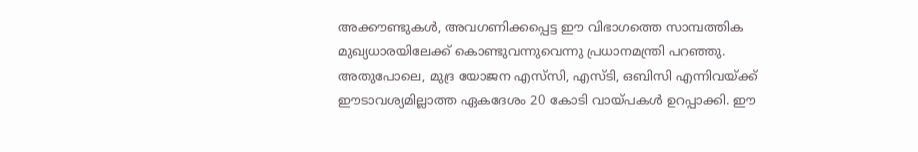അക്കൗണ്ടുകൾ, അവഗണിക്കപ്പെട്ട ഈ വിഭാഗത്തെ സാമ്പത്തിക മുഖ്യധാരയിലേക്ക് കൊണ്ടുവന്നുവെന്നു പ്രധാനമന്ത്രി പറഞ്ഞു. അതുപോലെ, മുദ്ര യോജന എസ്‌സി, എസ്‌ടി, ഒബിസി എന്നിവയ്ക്ക് ഈടാവശ്യമില്ലാത്ത ഏകദേശം 20 കോടി വായ്പകൾ ഉറപ്പാക്കി. ഈ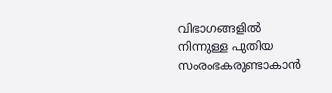വിഭാഗങ്ങളിൽ നിന്നുള്ള പുതിയ സംരംഭകരുണ്ടാകാൻ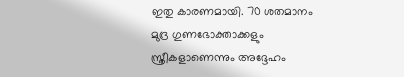ഇതു കാരണമായി. 70 ശതമാനം മുദ്ര ഗുണഭോക്താക്കളും സ്ത്രീകളാണെന്നും അദ്ദേഹം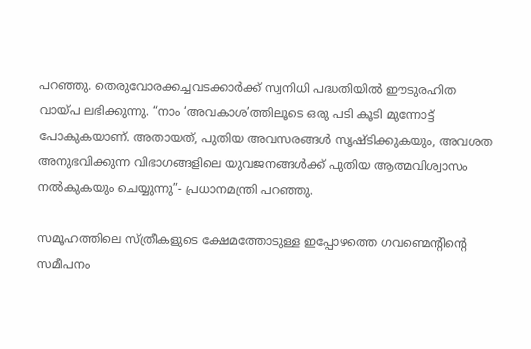പറഞ്ഞു. തെരുവോരക്കച്ചവടക്കാർക്ക് സ്വനിധി പദ്ധതിയിൽ ഈടുരഹിത വായ്പ ലഭിക്കുന്നു. “നാം ‘അവകാശ’ത്തിലൂടെ ഒരു പടി കൂടി മുന്നോട്ട് പോകുകയാണ്. അതായത്, പുതിയ അവസരങ്ങൾ സൃഷ്ടിക്കുകയും, അവശത അനുഭവിക്കുന്ന വിഭാഗങ്ങളിലെ യുവജനങ്ങൾക്ക് പുതിയ ആത്മവിശ്വാസം നൽകുകയും ചെയ്യുന്നു”- പ്രധാനമന്ത്രി പറഞ്ഞു.

സമൂഹത്തിലെ സ്ത്രീകളുടെ ക്ഷേമത്തോടുള്ള ഇപ്പോഴത്തെ ഗവണ്മെന്റിന്റെ സമീപനം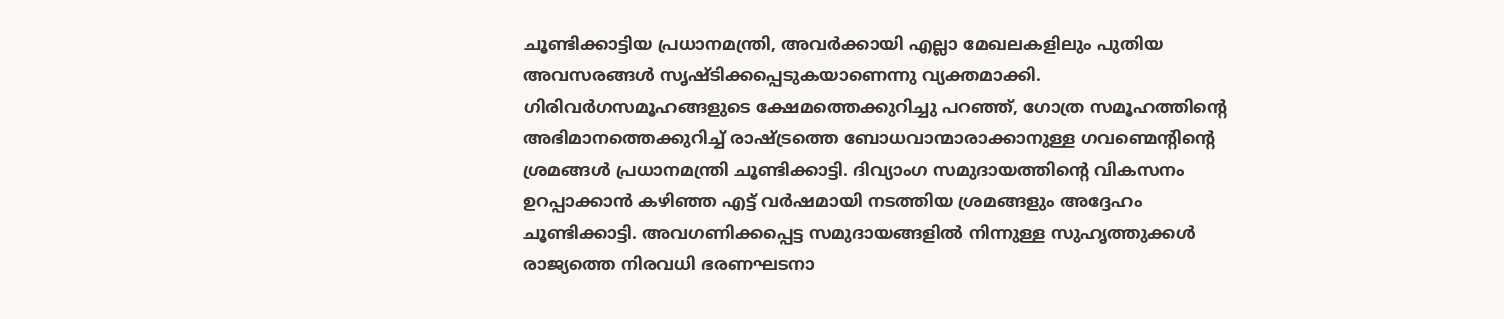ചൂണ്ടിക്കാട്ടിയ പ്രധാനമന്ത്രി, അവർക്കായി എല്ലാ മേഖലകളിലും പുതിയ അവസരങ്ങൾ സൃഷ്ടിക്കപ്പെടുകയാണെന്നു വ്യക്തമാക്കി. ഗിരിവർഗസമൂഹങ്ങളുടെ ക്ഷേമത്തെക്കുറിച്ചു പറഞ്ഞ്, ഗോത്ര സമൂഹത്തിന്റെ അഭിമാനത്തെക്കുറിച്ച് രാഷ്ട്രത്തെ ബോധവാന്മാരാക്കാനുള്ള ഗവണ്മെന്റിന്റെ ശ്രമങ്ങൾ പ്രധാനമന്ത്രി ചൂണ്ടിക്കാട്ടി. ദിവ്യാംഗ സമുദായത്തിന്റെ വികസനം ഉറപ്പാക്കാൻ കഴിഞ്ഞ എട്ട് വർഷമായി നടത്തിയ ശ്രമങ്ങളും അദ്ദേഹം ചൂണ്ടിക്കാട്ടി. അവഗണിക്കപ്പെട്ട സമുദായങ്ങളിൽ നിന്നുള്ള സുഹൃത്തുക്കൾ രാജ്യത്തെ നിരവധി ഭരണഘടനാ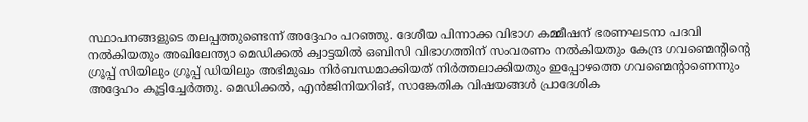സ്ഥാപനങ്ങളുടെ തലപ്പത്തുണ്ടെന്ന് അദ്ദേഹം പറഞ്ഞു. ദേശീയ പിന്നാക്ക വിഭാഗ കമ്മീഷന് ഭരണഘടനാ പദവി നൽകിയതും അഖിലേന്ത്യാ മെഡിക്കൽ ക്വാട്ടയിൽ ഒബിസി വിഭാഗത്തിന് സംവരണം നൽകിയതും കേന്ദ്ര ഗവണ്മെന്റിന്റെ ഗ്രൂപ്പ് സിയിലും ഗ്രൂപ്പ് ഡിയിലും അഭിമുഖം നിർബന്ധമാക്കിയത് നിർത്തലാക്കിയതും ഇപ്പോഴത്തെ ഗവണ്മെന്റാണെന്നും അദ്ദേഹം കൂട്ടിച്ചേർത്തു. മെഡിക്കൽ, എൻജിനിയറിങ്, സാങ്കേതിക വിഷയങ്ങൾ പ്രാദേശിക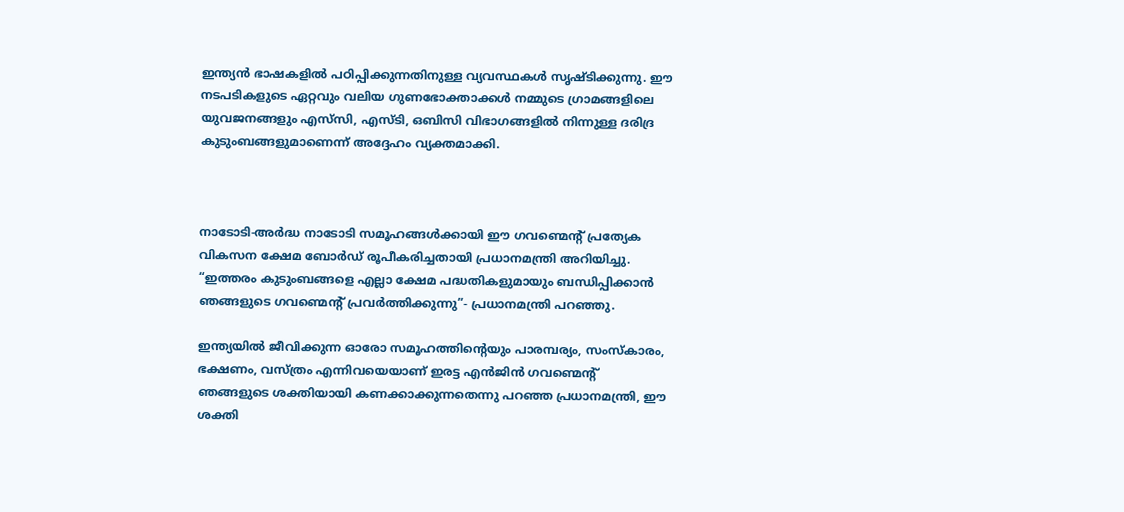ഇന്ത്യൻ ഭാഷകളിൽ പഠിപ്പിക്കുന്നതിനുള്ള വ്യവസ്ഥകൾ സൃഷ്ടിക്കുന്നു. ഈ നടപടികളുടെ ഏറ്റവും വലിയ ഗുണഭോക്താക്കൾ നമ്മുടെ ഗ്രാമങ്ങളിലെ യുവജനങ്ങളും എസ്‌സി, എസ്‌ടി, ഒബിസി വിഭാഗങ്ങളിൽ നിന്നുള്ള ദരിദ്ര കുടുംബങ്ങളുമാണെന്ന് അദ്ദേഹം വ്യക്തമാക്കി.



നാടോടി-അർദ്ധ നാടോടി സമൂഹങ്ങൾക്കായി ഈ ഗവണ്മെന്റ് പ്രത്യേക വികസന ക്ഷേമ ബോർഡ് രൂപീകരിച്ചതായി പ്രധാനമന്ത്രി അറിയിച്ചു. “ഇത്തരം കുടുംബങ്ങളെ എല്ലാ ക്ഷേമ പദ്ധതികളുമായും ബന്ധിപ്പിക്കാൻ ഞങ്ങളുടെ ഗവണ്മെന്റ് പ്രവർത്തിക്കുന്നു”- പ്രധാനമന്ത്രി പറഞ്ഞു.

ഇന്ത്യയിൽ ജീവിക്കുന്ന ഓരോ സമൂഹത്തിന്റെയും പാരമ്പര്യം, സംസ്കാരം, ഭക്ഷണം, വസ്ത്രം എന്നിവയെയാണ് ഇരട്ട എൻജിൻ ഗവണ്മെന്റ് ഞങ്ങളുടെ ശക്തിയായി കണക്കാക്കുന്നതെന്നു പറഞ്ഞ പ്രധാനമന്ത്രി, ഈ ശക്തി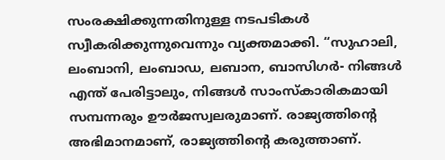സംരക്ഷിക്കുന്നതിനുള്ള നടപടികൾ സ്വീകരിക്കുന്നുവെന്നും വ്യക്തമാക്കി. “സുഹാലി, ലംബാനി, ലംബാഡ, ലബാന, ബാസിഗർ- നിങ്ങൾ എന്ത് പേരിട്ടാലും, നിങ്ങൾ സാംസ്കാരികമായി സമ്പന്നരും ഊർജസ്വലരുമാണ്. രാജ്യത്തിന്റെ അഭിമാനമാണ്, രാജ്യത്തിന്റെ കരുത്താണ്.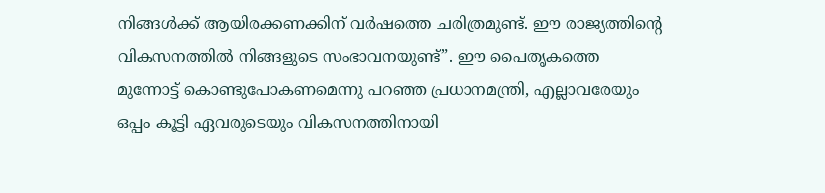നിങ്ങൾക്ക് ആയിരക്കണക്കിന് വർഷത്തെ ചരിത്രമുണ്ട്. ഈ രാജ്യത്തിന്റെ വികസനത്തിൽ നിങ്ങളുടെ സംഭാവനയുണ്ട്”. ഈ പൈതൃകത്തെ മുന്നോട്ട് കൊണ്ടുപോകണമെന്നു പറഞ്ഞ പ്രധാനമന്ത്രി, എല്ലാവരേയും ഒപ്പം കൂട്ടി ഏവരുടെയും വികസനത്തിനായി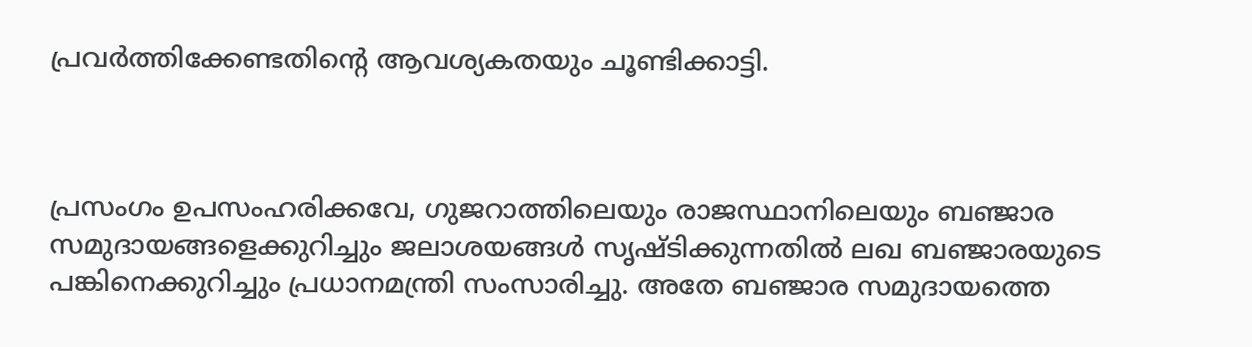പ്രവർത്തിക്കേണ്ടതിന്റെ ആവശ്യകതയും ചൂണ്ടിക്കാട്ടി.



പ്രസംഗം ഉപസംഹരിക്കവേ, ഗുജറാത്തിലെയും രാജസ്ഥാനിലെയും ബഞ്ജാര സമുദായങ്ങളെക്കുറിച്ചും ജലാശയങ്ങൾ സൃഷ്ടിക്കുന്നതിൽ ലഖ ബഞ്ജാരയുടെ പങ്കിനെക്കുറിച്ചും പ്രധാനമന്ത്രി സംസാരിച്ചു. അതേ ബഞ്ജാര സമുദായത്തെ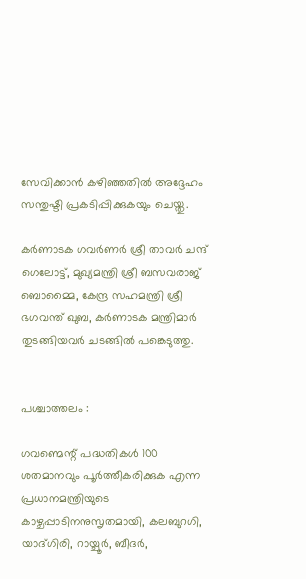സേവിക്കാൻ കഴിഞ്ഞതിൽ അദ്ദേഹം സന്തുഷ്ടി പ്രകടിപ്പിക്കുകയും ചെയ്തു.

കർണാടക ഗവർണർ ശ്രീ താവർ ചന്ദ് ഗെലോട്ട്, മുഖ്യമന്ത്രി ശ്രീ ബസവരാജ് ബൊമ്മൈ, കേന്ദ്ര സഹമന്ത്രി ശ്രീ ഭഗവന്ത് ഖുബ, കർണാടക മന്ത്രിമാർ തുടങ്ങിയവർ ചടങ്ങിൽ പങ്കെടുത്തു.


പശ്ചാത്തലം :

ഗവണ്മെന്റ് പദ്ധതികൾ 100 ശതമാനവും പൂർത്തീകരിക്കുക എന്ന പ്രധാനമന്ത്രിയുടെ കാഴ്ചപ്പാടിനനുസൃതമായി, കലബുറഗി, യാദ്ഗിരി, റായ്ചൂർ, ബീദർ,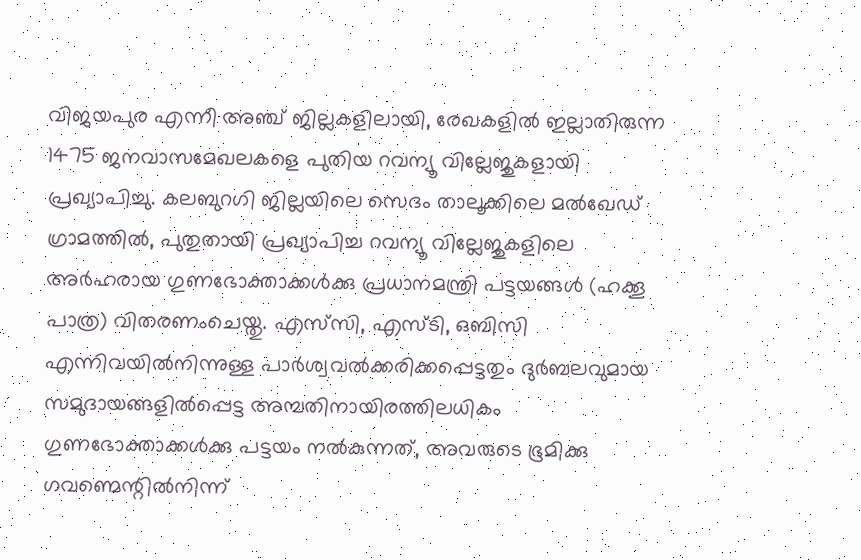വിജയപുര എന്നീ അഞ്ച് ജില്ലകളിലായി, രേഖകളിൽ ഇല്ലാതിരുന്ന 1475 ജനവാസമേഖലകളെ പുതിയ റവന്യൂ വില്ലേജുകളായി പ്രഖ്യാപിച്ചു. കലബുറഗി ജില്ലയിലെ സെദം താലൂക്കിലെ മൽഖേഡ് ഗ്രാമത്തിൽ, പുതുതായി പ്രഖ്യാപിച്ച റവന്യൂ വില്ലേജുകളിലെ അർഹരായ ഗുണഭോക്താക്കൾക്കു പ്രധാനമന്ത്രി പട്ടയങ്ങൾ (ഹക്കൂ പാത്ര) വിതരണംചെയ്തു. എസ്‌സി, എസ്‌ടി, ഒബിസി എന്നിവയിൽനിന്നുള്ള പാർശ്വവൽക്കരിക്കപ്പെട്ടതും ദുർബലവുമായ സമുദായങ്ങളിൽപ്പെട്ട അമ്പതിനായിരത്തിലധികം ഗുണഭോക്താക്കൾക്കു പട്ടയം നൽകുന്നത്, അവരുടെ ഭൂമിക്കു ഗവണ്മെന്റി‌ൽനിന്ന്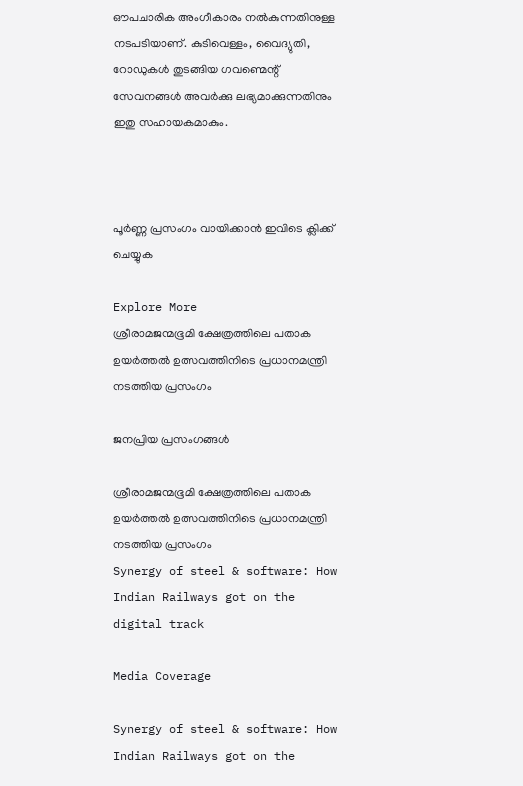ഔപചാരിക അംഗീകാരം നൽകുന്നതിനുള്ള നടപടിയാണ്. കുടിവെള്ളം, വൈദ്യുതി, റോഡുകൾ തുടങ്ങിയ ഗവണ്മെന്റ് സേവനങ്ങൾ അവർക്കു ലഭ്യമാക്കുന്നതിനും ഇതു സഹായകമാകും.



പൂർണ്ണ പ്രസംഗം വായിക്കാൻ ഇവിടെ ക്ലിക്ക് ചെയ്യുക

Explore More
ശ്രീരാമജന്മഭൂമി ക്ഷേത്രത്തിലെ പതാക ഉയർത്തൽ ഉത്സവത്തിനിടെ പ്രധാനമന്ത്രി നടത്തിയ പ്രസംഗം

ജനപ്രിയ പ്രസംഗങ്ങൾ

ശ്രീരാമജന്മഭൂമി ക്ഷേത്രത്തിലെ പതാക ഉയർത്തൽ ഉത്സവത്തിനിടെ പ്രധാനമന്ത്രി നടത്തിയ പ്രസംഗം
Synergy of steel & software: How Indian Railways got on the digital track

Media Coverage

Synergy of steel & software: How Indian Railways got on the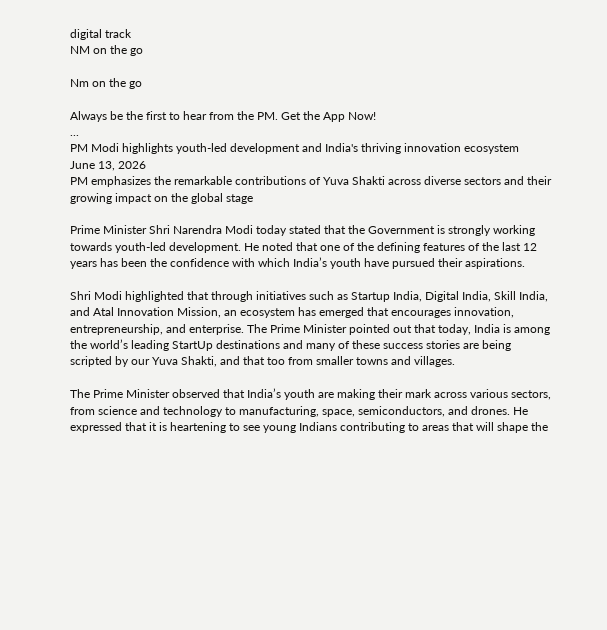digital track
NM on the go

Nm on the go

Always be the first to hear from the PM. Get the App Now!
...
PM Modi highlights youth-led development and India's thriving innovation ecosystem
June 13, 2026
PM emphasizes the remarkable contributions of Yuva Shakti across diverse sectors and their growing impact on the global stage

Prime Minister Shri Narendra Modi today stated that the Government is strongly working towards youth-led development. He noted that one of the defining features of the last 12 years has been the confidence with which India’s youth have pursued their aspirations.

Shri Modi highlighted that through initiatives such as Startup India, Digital India, Skill India, and Atal Innovation Mission, an ecosystem has emerged that encourages innovation, entrepreneurship, and enterprise. The Prime Minister pointed out that today, India is among the world’s leading StartUp destinations and many of these success stories are being scripted by our Yuva Shakti, and that too from smaller towns and villages.

The Prime Minister observed that India’s youth are making their mark across various sectors, from science and technology to manufacturing, space, semiconductors, and drones. He expressed that it is heartening to see young Indians contributing to areas that will shape the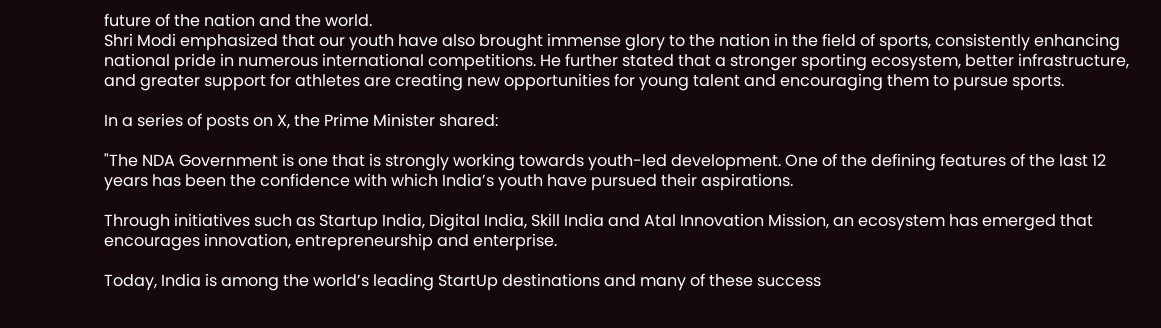future of the nation and the world.
Shri Modi emphasized that our youth have also brought immense glory to the nation in the field of sports, consistently enhancing national pride in numerous international competitions. He further stated that a stronger sporting ecosystem, better infrastructure, and greater support for athletes are creating new opportunities for young talent and encouraging them to pursue sports.

In a series of posts on X, the Prime Minister shared:

"The NDA Government is one that is strongly working towards youth-led development. One of the defining features of the last 12 years has been the confidence with which India’s youth have pursued their aspirations.

Through initiatives such as Startup India, Digital India, Skill India and Atal Innovation Mission, an ecosystem has emerged that encourages innovation, entrepreneurship and enterprise.

Today, India is among the world’s leading StartUp destinations and many of these success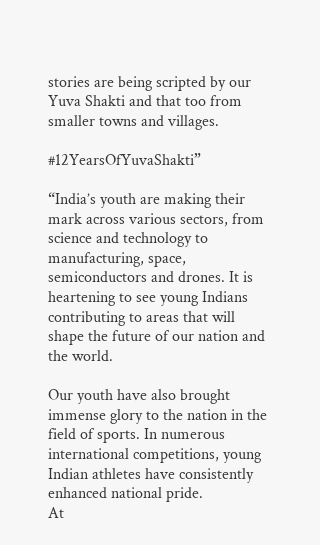stories are being scripted by our Yuva Shakti and that too from smaller towns and villages.

#12YearsOfYuvaShakti”

“India’s youth are making their mark across various sectors, from science and technology to manufacturing, space, semiconductors and drones. It is heartening to see young Indians contributing to areas that will shape the future of our nation and the world.

Our youth have also brought immense glory to the nation in the field of sports. In numerous international competitions, young Indian athletes have consistently enhanced national pride.
At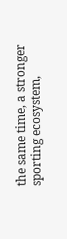the same time, a stronger sporting ecosystem,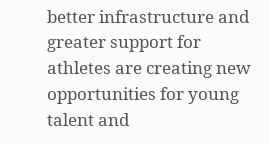better infrastructure and greater support for athletes are creating new opportunities for young talent and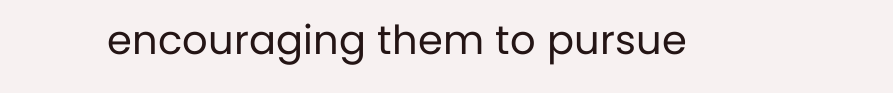encouraging them to pursue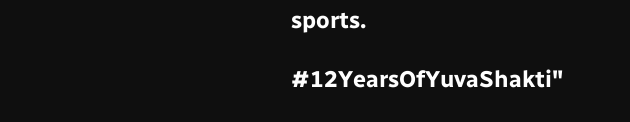sports.

#12YearsOfYuvaShakti"